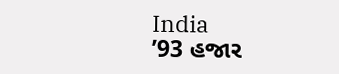India
’93 હજાર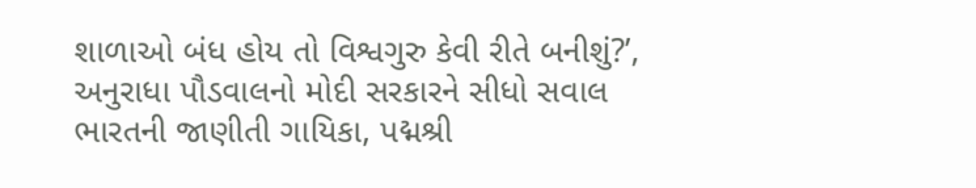શાળાઓ બંધ હોય તો વિશ્વગુરુ કેવી રીતે બનીશું?’, અનુરાધા પૌડવાલનો મોદી સરકારને સીધો સવાલ
ભારતની જાણીતી ગાયિકા, પદ્મશ્રી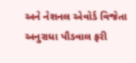અને નેશનલ એવોર્ડ વિજેતા અનુરાધા પૌડવાલ ફરી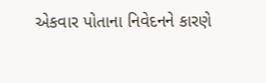એકવાર પોતાના નિવેદનને કારણે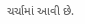ચર્ચામાં આવી છે.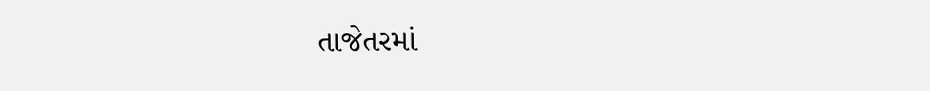તાજેતરમાં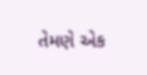તેમણે એક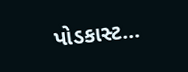પોડકાસ્ટ...